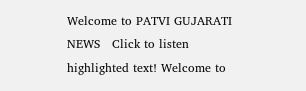Welcome to PATVI GUJARATI NEWS   Click to listen highlighted text! Welcome to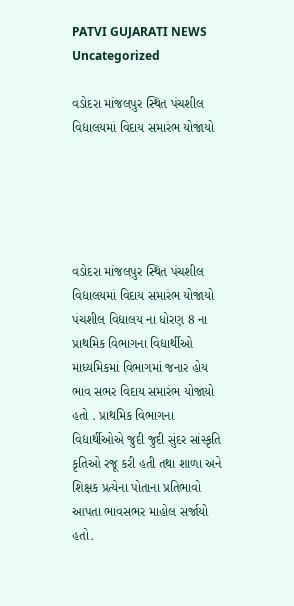PATVI GUJARATI NEWS
Uncategorized

વડોદરા માંજલપુર સ્થિત પંચશીલ વિદ્યાલયમાં વિદાય સમારંભ યોજાયો





વડોદરા માંજલપુર સ્થિત પંચશીલ વિદ્યાલયમાં વિદાય સમારંભ યોજાયો
પંચશીલ વિદ્યાલય ના ધોરણ 8 ના પ્રાથમિક વિભાગના વિદ્યાર્થીઓ માધ્યમિકમાં વિભાગમાં જનાર હોય ભાવ સભર વિદાય સમારંભ યોજાયો હતો . પ્રાથમિક વિભાગના વિદ્યાર્થીઓએ જુદી જુદી સુંદર સાંસ્કૃતિ કૃતિઓ રજૂ કરી હતી તથા શાળા અને શિક્ષક પ્રત્યેના પોતાના પ્રતિભાવો આપતા ભાવસભર માહોલ સર્જાયો હતો.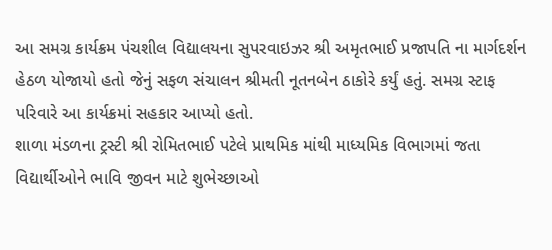આ સમગ્ર કાર્યક્રમ પંચશીલ વિદ્યાલયના સુપરવાઇઝર શ્રી અમૃતભાઈ પ્રજાપતિ ના માર્ગદર્શન હેઠળ યોજાયો હતો જેનું સફળ સંચાલન શ્રીમતી નૂતનબેન ઠાકોરે કર્યું હતું. સમગ્ર સ્ટાફ પરિવારે આ કાર્યક્રમાં સહકાર આપ્યો હતો.
શાળા મંડળના ટ્રસ્ટી શ્રી રોમિતભાઈ પટેલે પ્રાથમિક માંથી માધ્યમિક વિભાગમાં જતા વિદ્યાર્થીઓને ભાવિ જીવન માટે શુભેચ્છાઓ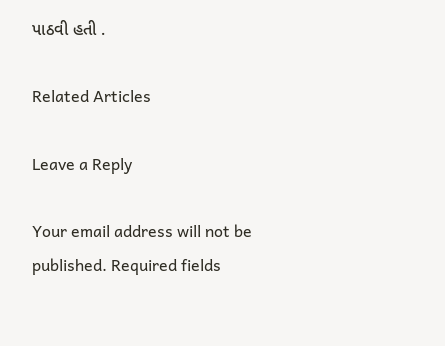પાઠવી હતી .

Related Articles

Leave a Reply

Your email address will not be published. Required fields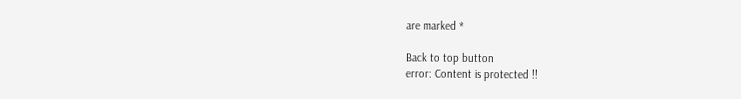are marked *

Back to top button
error: Content is protected !!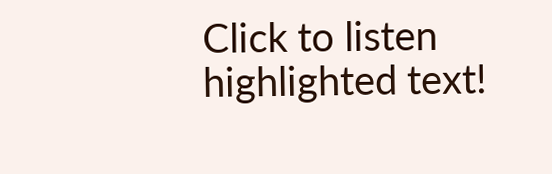Click to listen highlighted text!